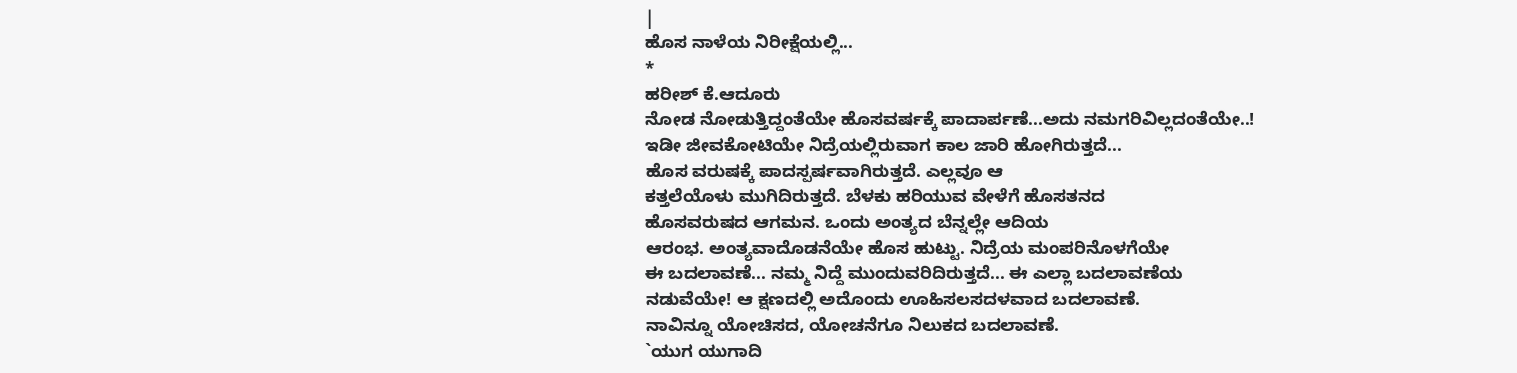|
ಹೊಸ ನಾಳೆಯ ನಿರೀಕ್ಷೆಯಲ್ಲಿ...
*
ಹರೀಶ್ ಕೆ.ಆದೂರು
ನೋಡ ನೋಡುತ್ತಿದ್ದಂತೆಯೇ ಹೊಸವರ್ಷಕ್ಕೆ ಪಾದಾರ್ಪಣೆ...ಅದು ನಮಗರಿವಿಲ್ಲದಂತೆಯೇ..!
ಇಡೀ ಜೀವಕೋಟಿಯೇ ನಿದ್ರೆಯಲ್ಲಿರುವಾಗ ಕಾಲ ಜಾರಿ ಹೋಗಿರುತ್ತದೆ...
ಹೊಸ ವರುಷಕ್ಕೆ ಪಾದಸ್ಪರ್ಷವಾಗಿರುತ್ತದೆ. ಎಲ್ಲವೂ ಆ
ಕತ್ತಲೆಯೊಳು ಮುಗಿದಿರುತ್ತದೆ. ಬೆಳಕು ಹರಿಯುವ ವೇಳೆಗೆ ಹೊಸತನದ
ಹೊಸವರುಷದ ಆಗಮನ. ಒಂದು ಅಂತ್ಯದ ಬೆನ್ನಲ್ಲೇ ಆದಿಯ
ಆರಂಭ. ಅಂತ್ಯವಾದೊಡನೆಯೇ ಹೊಸ ಹುಟ್ಟು. ನಿದ್ರೆಯ ಮಂಪರಿನೊಳಗೆಯೇ
ಈ ಬದಲಾವಣೆ... ನಮ್ಮ ನಿದ್ದೆ ಮುಂದುವರಿದಿರುತ್ತದೆ... ಈ ಎಲ್ಲಾ ಬದಲಾವಣೆಯ
ನಡುವೆಯೇ! ಆ ಕ್ಷಣದಲ್ಲಿ ಅದೊಂದು ಊಹಿಸಲಸದಳವಾದ ಬದಲಾವಣೆ.
ನಾವಿನ್ನೂ ಯೋಚಿಸದ, ಯೋಚನೆಗೂ ನಿಲುಕದ ಬದಲಾವಣೆ.
`ಯುಗ ಯುಗಾದಿ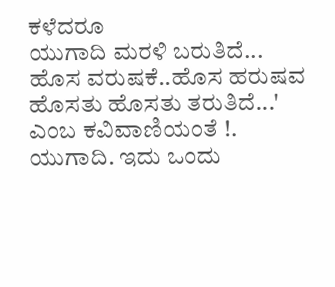ಕಳೆದರೂ
ಯುಗಾದಿ ಮರಳಿ ಬರುತಿದೆ...
ಹೊಸ ವರುಷಕೆ..ಹೊಸ ಹರುಷವ
ಹೊಸತು ಹೊಸತು ತರುತಿದೆ...'
ಎಂಬ ಕವಿವಾಣಿಯಂತೆ !.
ಯುಗಾದಿ. ಇದು ಒಂದು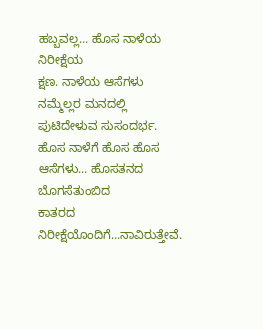ಹಬ್ಬವಲ್ಲ... ಹೊಸ ನಾಳೆಯ ನಿರೀಕ್ಷೆಯ
ಕ್ಷಣ. ನಾಳೆಯ ಆಸೆಗಳು ನಮ್ಮೆಲ್ಲರ ಮನದಲ್ಲಿ ಪುಟಿದೇಳುವ ಸುಸಂದರ್ಭ.
ಹೊಸ ನಾಳೆಗೆ ಹೊಸ ಹೊಸ ಆಸೆಗಳು... ಹೊಸತನದ ಬೊಗಸೆತುಂಬಿದ
ಕಾತರದ ನಿರೀಕ್ಷೆಯೊಂದಿಗೆ...ನಾವಿರುತ್ತೇವೆ.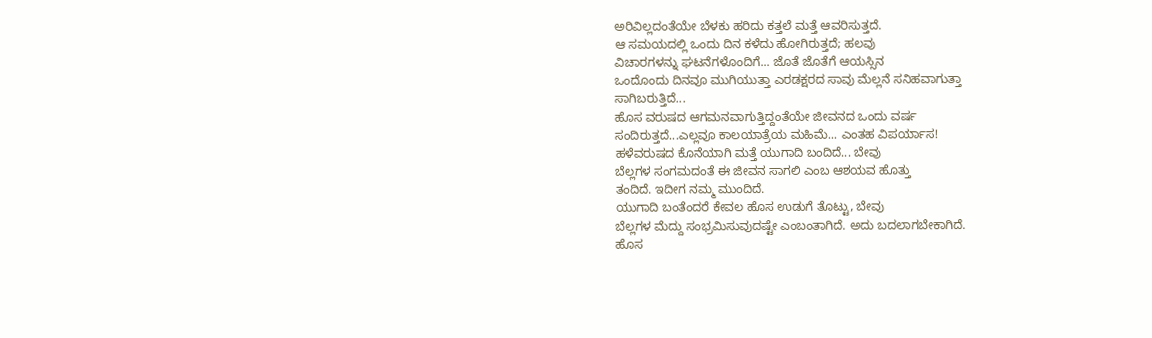ಅರಿವಿಲ್ಲದಂತೆಯೇ ಬೆಳಕು ಹರಿದು ಕತ್ತಲೆ ಮತ್ತೆ ಆವರಿಸುತ್ತದೆ.
ಆ ಸಮಯದಲ್ಲಿ ಒಂದು ದಿನ ಕಳೆದು ಹೋಗಿರುತ್ತದೆ; ಹಲವು
ವಿಚಾರಗಳನ್ನು ಘಟನೆಗಳೊಂದಿಗೆ... ಜೊತೆ ಜೊತೆಗೆ ಆಯಸ್ಸಿನ
ಒಂದೊಂದು ದಿನವೂ ಮುಗಿಯುತ್ತಾ ಎರಡಕ್ಷರದ ಸಾವು ಮೆಲ್ಲನೆ ಸನಿಹವಾಗುತ್ತಾ
ಸಾಗಿಬರುತ್ತಿದೆ...
ಹೊಸ ವರುಷದ ಆಗಮನವಾಗುತ್ತಿದ್ದಂತೆಯೇ ಜೀವನದ ಒಂದು ವರ್ಷ
ಸಂದಿರುತ್ತದೆ...ಎಲ್ಲವೂ ಕಾಲಯಾತ್ರೆಯ ಮಹಿಮೆ... ಎಂತಹ ವಿಪರ್ಯಾಸ!
ಹಳೆವರುಷದ ಕೊನೆಯಾಗಿ ಮತ್ತೆ ಯುಗಾದಿ ಬಂದಿದೆ... ಬೇವು
ಬೆಲ್ಲಗಳ ಸಂಗಮದಂತೆ ಈ ಜೀವನ ಸಾಗಲಿ ಎಂಬ ಆಶಯವ ಹೊತ್ತು
ತಂದಿದೆ. ಇದೀಗ ನಮ್ಮ ಮುಂದಿದೆ.
ಯುಗಾದಿ ಬಂತೆಂದರೆ ಕೇವಲ ಹೊಸ ಉಡುಗೆ ತೊಟ್ಟು, ಬೇವು
ಬೆಲ್ಲಗಳ ಮೆದ್ದು ಸಂಭ್ರಮಿಸುವುದಷ್ಟೇ ಎಂಬಂತಾಗಿದೆ. ಅದು ಬದಲಾಗಬೇಕಾಗಿದೆ.
ಹೊಸ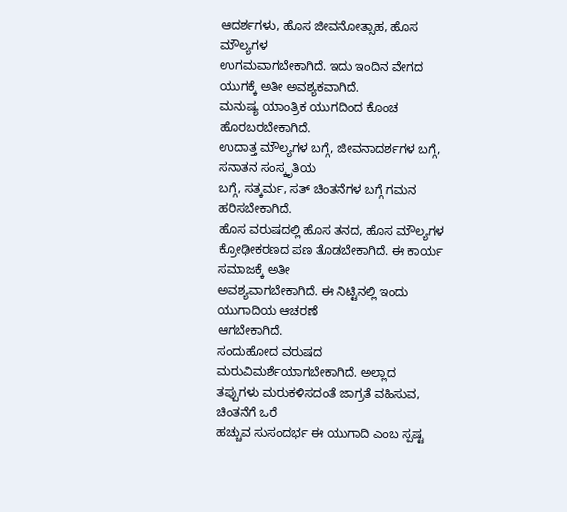ಆದರ್ಶಗಳು, ಹೊಸ ಜೀವನೋತ್ಸಾಹ, ಹೊಸ ಮೌಲ್ಯಗಳ
ಉಗಮವಾಗಬೇಕಾಗಿದೆ. ಇದು ಇಂದಿನ ವೇಗದ ಯುಗಕ್ಕೆ ಅತೀ ಅವಶ್ಯಕವಾಗಿದೆ.
ಮನುಷ್ಯ ಯಾಂತ್ರಿಕ ಯುಗದಿಂದ ಕೊಂಚ ಹೊರಬರಬೇಕಾಗಿದೆ.
ಉದಾತ್ತ ಮೌಲ್ಯಗಳ ಬಗ್ಗೆ, ಜೀವನಾದರ್ಶಗಳ ಬಗ್ಗೆ, ಸನಾತನ ಸಂಸ್ಕೃತಿಯ
ಬಗ್ಗೆ, ಸತ್ಕರ್ಮ, ಸತ್ ಚಿಂತನೆಗಳ ಬಗ್ಗೆ ಗಮನ ಹರಿಸಬೇಕಾಗಿದೆ.
ಹೊಸ ವರುಷದಲ್ಲಿ ಹೊಸ ತನದ, ಹೊಸ ಮೌಲ್ಯಗಳ
ಕ್ರೋಢೀಕರಣದ ಪಣ ತೊಡಬೇಕಾಗಿದೆ. ಈ ಕಾರ್ಯ ಸಮಾಜಕ್ಕೆ ಅತೀ
ಅವಶ್ಯವಾಗಬೇಕಾಗಿದೆ. ಈ ನಿಟ್ಟಿನಲ್ಲಿ ಇಂದು ಯುಗಾದಿಯ ಆಚರಣೆ
ಆಗಬೇಕಾಗಿದೆ.
ಸಂದುಹೋದ ವರುಷದ ಮರುವಿಮರ್ಶೆಯಾಗಬೇಕಾಗಿದೆ. ಅಲ್ಲಾದ
ತಪ್ಪುಗಳು ಮರುಕಳಿಸದಂತೆ ಜಾಗ್ರತೆ ವಹಿಸುವ, ಚಿಂತನೆಗೆ ಒರೆ
ಹಚ್ಚುವ ಸುಸಂದರ್ಭ ಈ ಯುಗಾದಿ ಎಂಬ ಸ್ಪಷ್ಟ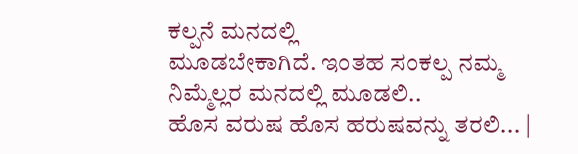ಕಲ್ಪನೆ ಮನದಲ್ಲಿ
ಮೂಡಬೇಕಾಗಿದೆ. ಇಂತಹ ಸಂಕಲ್ಪ ನಮ್ಮ ನಿಮ್ಮೆಲ್ಲರ ಮನದಲ್ಲಿ ಮೂಡಲಿ..
ಹೊಸ ವರುಷ ಹೊಸ ಹರುಷವನ್ನು ತರಲಿ... |